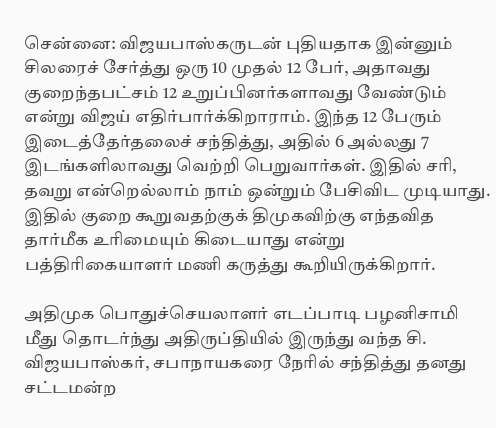சென்னை: விஜயபாஸ்கருடன் புதியதாக இன்னும் சிலரைச் சேர்த்து ஒரு 10 முதல் 12 பேர், அதாவது குறைந்தபட்சம் 12 உறுப்பினர்களாவது வேண்டும் என்று விஜய் எதிர்பார்க்கிறாராம். இந்த 12 பேரும் இடைத்தேர்தலைச் சந்தித்து, அதில் 6 அல்லது 7 இடங்களிலாவது வெற்றி பெறுவார்கள். இதில் சரி, தவறு என்றெல்லாம் நாம் ஒன்றும் பேசிவிட முடியாது. இதில் குறை கூறுவதற்குக் திமுகவிற்கு எந்தவித தார்மீக உரிமையும் கிடையாது என்று பத்திரிகையாளர் மணி கருத்து கூறியிருக்கிறார்.

அதிமுக பொதுச்செயலாளர் எடப்பாடி பழனிசாமி மீது தொடர்ந்து அதிருப்தியில் இருந்து வந்த சி. விஜயபாஸ்கர், சபாநாயகரை நேரில் சந்தித்து தனது சட்டமன்ற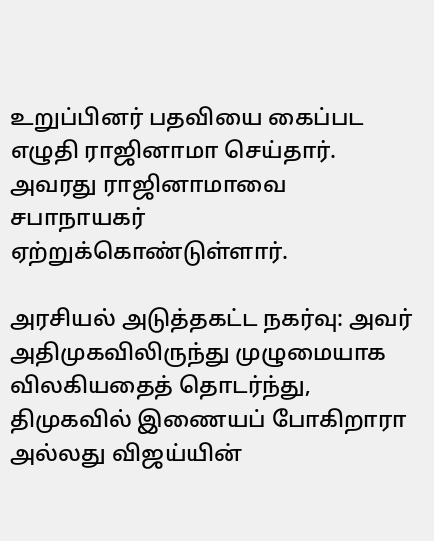உறுப்பினர் பதவியை கைப்பட எழுதி ராஜினாமா செய்தார். அவரது ராஜினாமாவை சபாநாயகர் ஏற்றுக்கொண்டுள்ளார்.

அரசியல் அடுத்தகட்ட நகர்வு: அவர் அதிமுகவிலிருந்து முழுமையாக விலகியதைத் தொடர்ந்து, திமுகவில் இணையப் போகிறாரா அல்லது விஜய்யின்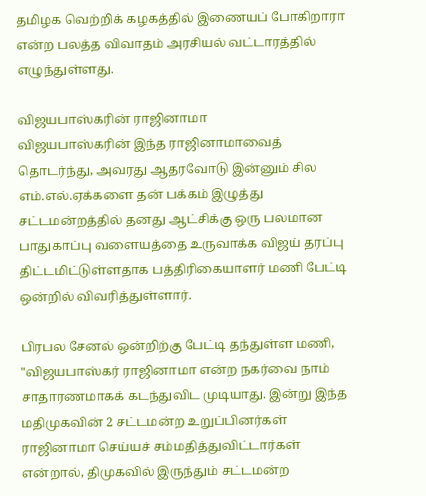தமிழக வெற்றிக் கழகத்தில் இணையப் போகிறாரா என்ற பலத்த விவாதம் அரசியல் வட்டாரத்தில் எழுந்துள்ளது.

விஜயபாஸ்கரின் ராஜினாமா
விஜயபாஸ்கரின் இந்த ராஜினாமாவைத் தொடர்ந்து, அவரது ஆதரவோடு இன்னும் சில எம்.எல்.ஏக்களை தன் பக்கம் இழுத்து சட்டமன்றத்தில் தனது ஆட்சிக்கு ஒரு பலமான பாதுகாப்பு வளையத்தை உருவாக்க விஜய் தரப்பு திட்டமிட்டுள்ளதாக பத்திரிகையாளர் மணி பேட்டி ஒன்றில் விவரித்துள்ளார்.

பிரபல சேனல் ஒன்றிற்கு பேட்டி தந்துள்ள மணி, "விஜயபாஸ்கர் ராஜினாமா என்ற நகர்வை நாம் சாதாரணமாகக் கடந்துவிட முடியாது. இன்று இந்த மதிமுகவின் 2 சட்டமன்ற உறுப்பினர்கள் ராஜினாமா செய்யச் சம்மதித்துவிட்டார்கள் என்றால், திமுகவில் இருந்தும் சட்டமன்ற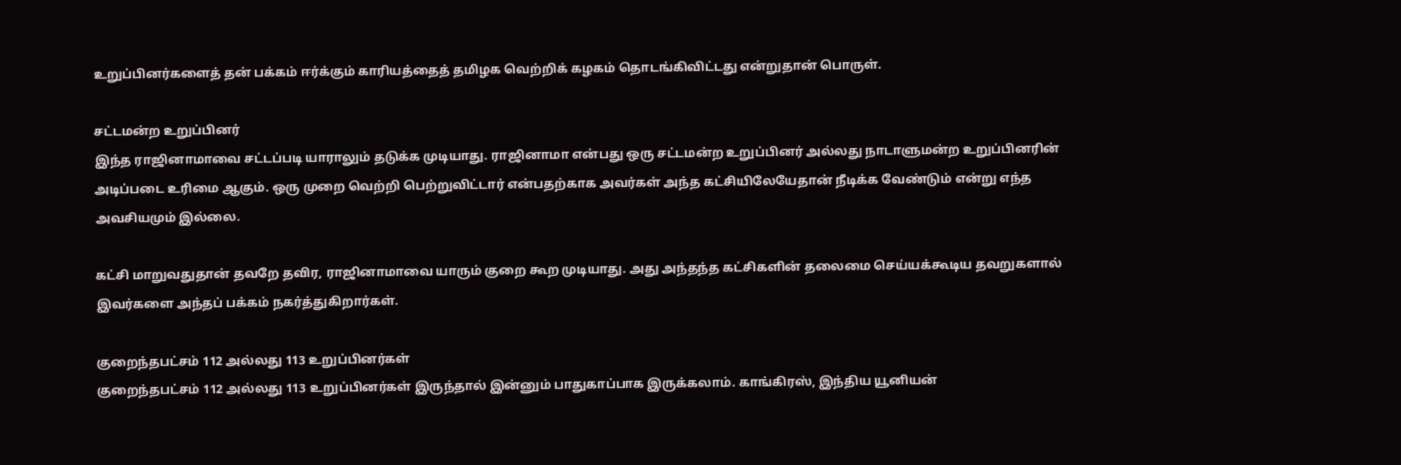உறுப்பினர்களைத் தன் பக்கம் ஈர்க்கும் காரியத்தைத் தமிழக வெற்றிக் கழகம் தொடங்கிவிட்டது என்றுதான் பொருள்.

சட்டமன்ற உறுப்பினர்
இந்த ராஜினாமாவை சட்டப்படி யாராலும் தடுக்க முடியாது. ராஜினாமா என்பது ஒரு சட்டமன்ற உறுப்பினர் அல்லது நாடாளுமன்ற உறுப்பினரின் அடிப்படை உரிமை ஆகும். ஒரு முறை வெற்றி பெற்றுவிட்டார் என்பதற்காக அவர்கள் அந்த கட்சியிலேயேதான் நீடிக்க வேண்டும் என்று எந்த அவசியமும் இல்லை.

கட்சி மாறுவதுதான் தவறே தவிர, ராஜினாமாவை யாரும் குறை கூற முடியாது. அது அந்தந்த கட்சிகளின் தலைமை செய்யக்கூடிய தவறுகளால் இவர்களை அந்தப் பக்கம் நகர்த்துகிறார்கள்.

குறைந்தபட்சம் 112 அல்லது 113 உறுப்பினர்கள்
குறைந்தபட்சம் 112 அல்லது 113 உறுப்பினர்கள் இருந்தால் இன்னும் பாதுகாப்பாக இருக்கலாம். காங்கிரஸ், இந்திய யூனியன்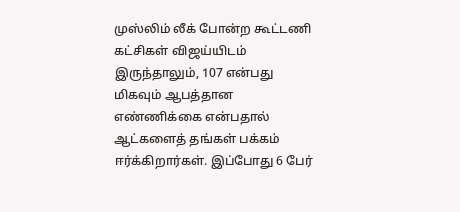முஸ்லிம் லீக் போன்ற கூட்டணி கட்சிகள் விஜய்யிடம் இருந்தாலும், 107 என்பது மிகவும் ஆபத்தான எண்ணிக்கை என்பதால் ஆட்களைத் தங்கள் பக்கம் ஈர்க்கிறார்கள். இப்போது 6 பேர்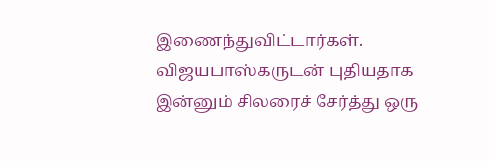இணைந்துவிட்டார்கள். விஜயபாஸ்கருடன் புதியதாக இன்னும் சிலரைச் சேர்த்து ஒரு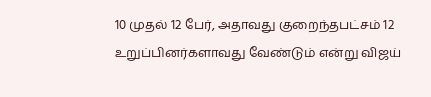10 முதல் 12 பேர், அதாவது குறைந்தபட்சம் 12 உறுப்பினர்களாவது வேண்டும் என்று விஜய்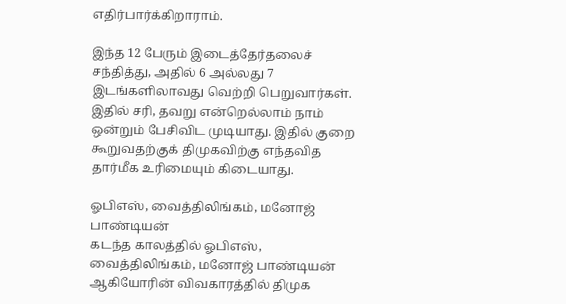எதிர்பார்க்கிறாராம்.

இந்த 12 பேரும் இடைத்தேர்தலைச் சந்தித்து, அதில் 6 அல்லது 7 இடங்களிலாவது வெற்றி பெறுவார்கள். இதில் சரி, தவறு என்றெல்லாம் நாம் ஒன்றும் பேசிவிட முடியாது. இதில் குறை கூறுவதற்குக் திமுகவிற்கு எந்தவித தார்மீக உரிமையும் கிடையாது.

ஓபிஎஸ், வைத்திலிங்கம், மனோஜ் பாண்டியன்
கடந்த காலத்தில் ஓபிஎஸ், வைத்திலிங்கம், மனோஜ் பாண்டியன் ஆகியோரின் விவகாரத்தில் திமுக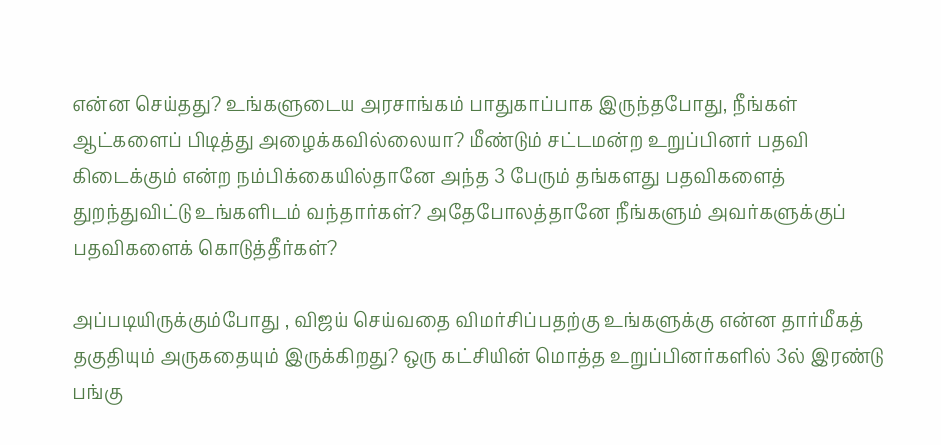என்ன செய்தது? உங்களுடைய அரசாங்கம் பாதுகாப்பாக இருந்தபோது, நீங்கள் ஆட்களைப் பிடித்து அழைக்கவில்லையா? மீண்டும் சட்டமன்ற உறுப்பினர் பதவி கிடைக்கும் என்ற நம்பிக்கையில்தானே அந்த 3 பேரும் தங்களது பதவிகளைத் துறந்துவிட்டு உங்களிடம் வந்தார்கள்? அதேபோலத்தானே நீங்களும் அவர்களுக்குப் பதவிகளைக் கொடுத்தீர்கள்?

அப்படியிருக்கும்போது , விஜய் செய்வதை விமர்சிப்பதற்கு உங்களுக்கு என்ன தார்மீகத் தகுதியும் அருகதையும் இருக்கிறது? ஒரு கட்சியின் மொத்த உறுப்பினர்களில் 3ல் இரண்டு பங்கு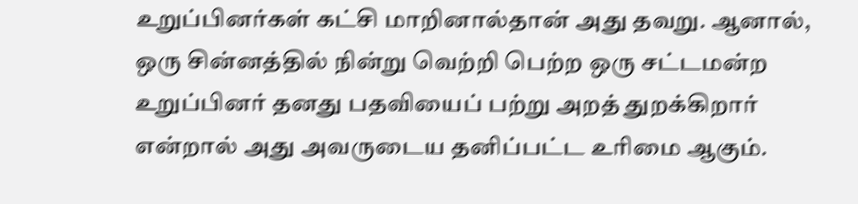உறுப்பினர்கள் கட்சி மாறினால்தான் அது தவறு. ஆனால், ஒரு சின்னத்தில் நின்று வெற்றி பெற்ற ஒரு சட்டமன்ற உறுப்பினர் தனது பதவியைப் பற்று அறத் துறக்கிறார் என்றால் அது அவருடைய தனிப்பட்ட உரிமை ஆகும்.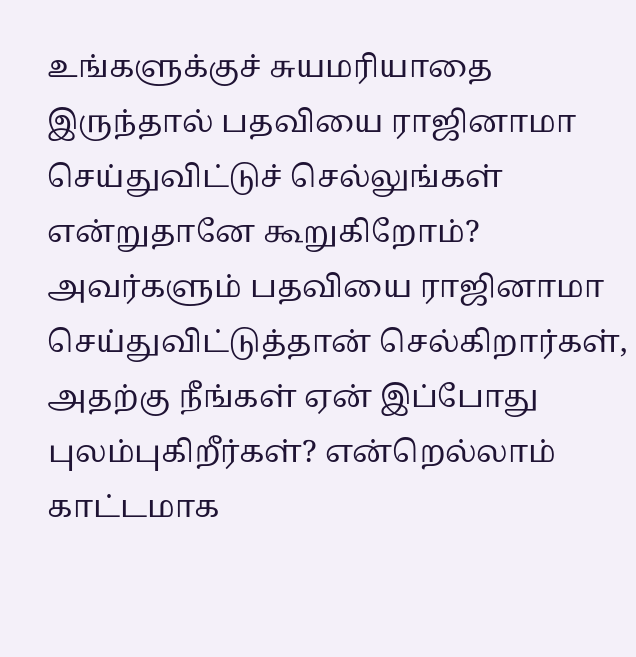உங்களுக்குச் சுயமரியாதை இருந்தால் பதவியை ராஜினாமா செய்துவிட்டுச் செல்லுங்கள் என்றுதானே கூறுகிறோம்? அவர்களும் பதவியை ராஜினாமா செய்துவிட்டுத்தான் செல்கிறார்கள், அதற்கு நீங்கள் ஏன் இப்போது புலம்புகிறீர்கள்? என்றெல்லாம் காட்டமாக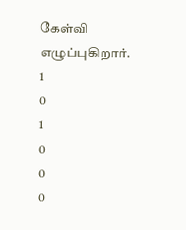கேள்வி எழுப்புகிறார்.
1
0
1
0
0
0